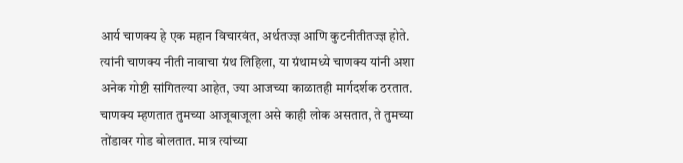आर्य चाणक्य हे एक महान विचारवंत, अर्थतज्ज्ञ आणि कुटनीतीतज्ज्ञ होते. त्यांनी चाणक्य नीती नावाचा ग्रंथ लिहिला, या ग्रंथामध्ये चाणक्य यांनी अशा अनेक गोष्टी सांगितल्या आहेत, ज्या आजच्या काळातही मार्गदर्शक ठरतात. चाणक्य म्हणतात तुमच्या आजूबाजूला असे काही लोक असतात, ते तुमच्या तोंडावर गोड बोलतात. मात्र त्यांच्या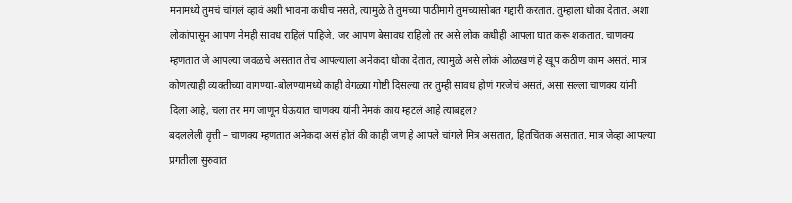मनामध्ये तुमचं चांगलं व्हावं अशी भावना कधीच नसते, त्यामुळे ते तुमच्या पाठीमागे तुमच्यासोबत गद्दारी करतात. तुम्हाला धोका देतात. अशा लोकांपासून आपण नेमही सावध राहिलं पाहिजे. जर आपण बेसावध राहिलो तर असे लोक कधीही आपला घात करू शकतात. चाणक्य म्हणतात जे आपल्या जवळचे असतात तेच आपल्याला अनेकदा धोका देतात, त्यामुळे असे लोकं ओळखणं हे खूप कठीण काम असतं. मात्र कोणत्याही व्यक्तीच्या वागण्या-बोलण्यामध्ये काही वेगळ्या गोष्टी दिसल्या तर तुम्ही सावध होणं गरजेचं असतं, असा सल्ला चाणक्य यांनी दिला आहे, चला तर मग जाणून घेऊयात चाणक्य यांनी नेमकं काय म्हटलं आहे त्याबद्दल?
बदललेली वृत्ती – चाणक्य म्हणतात अनेकदा असं होतं की काही जण हे आपले चांगले मित्र असतात, हितचिंतक असतात. मात्र जेव्हा आपल्या प्रगतीला सुरुवात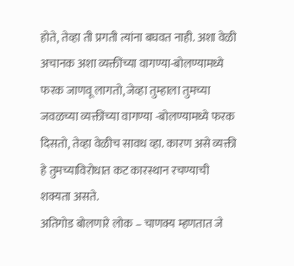होते, तेव्हा ती प्रगती त्यांना बघवत नाही. अशा वेळी अचानक अशा व्यक्तींच्या वागण्या-बोलण्यामध्ये फरक जाणवू लागतो, जेव्हा तुम्हाला तुमच्या जवळच्या व्यक्तींच्या वागण्या -बोलण्यामध्ये फरक दिसतो, तेव्हा वेळीच सावध व्हा. कारण असे व्यक्ती हे तुमच्याविरोधात कट कारस्थान रचण्याची शक्यता असते.
अतिगोड बोलणारे लोक – चाणक्य म्हणतात जे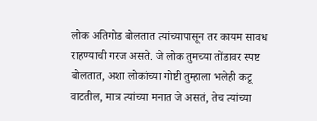लोक अतिगोड बोलतात त्यांच्यापासून तर कायम सावध राहण्याची गरज असते. जे लोक तुमच्या तोंडावर स्पष्ट बोलतात, अशा लोकांच्या गोष्टी तुम्हाला भलेही कटू वाटतील, मात्र त्यांच्या मनात जे असतं, तेच त्यांच्या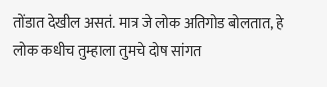तोंडात देखील असतं. मात्र जे लोक अतिगोड बोलतात, हे लोक कधीच तुम्हाला तुमचे दोष सांगत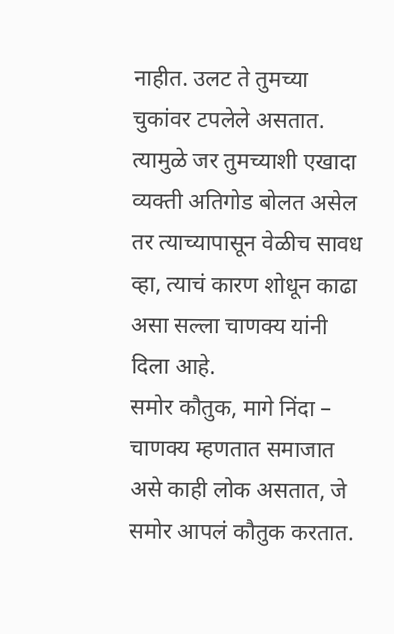नाहीत. उलट ते तुमच्या चुकांवर टपलेले असतात. त्यामुळे जर तुमच्याशी एखादा व्यक्ती अतिगोड बोलत असेल तर त्याच्यापासून वेळीच सावध व्हा, त्याचं कारण शोधून काढा असा सल्ला चाणक्य यांनी दिला आहे.
समोर कौतुक, मागे निंदा – चाणक्य म्हणतात समाजात असे काही लोक असतात, जे समोर आपलं कौतुक करतात.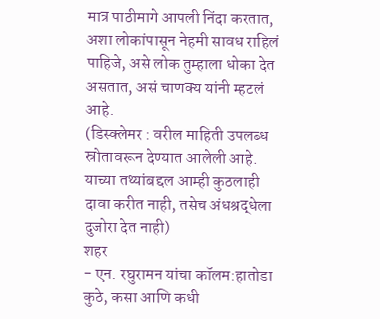मात्र पाठीमागे आपली निंदा करतात, अशा लोकांपासून नेहमी सावध राहिलं पाहिजे, असे लोक तुम्हाला धोका देत असतात, असं चाणक्य यांनी म्हटलं आहे.
(डिस्क्लेमर : वरील माहिती उपलब्ध स्रोतावरून देण्यात आलेली आहे. याच्या तथ्यांबद्दल आम्ही कुठलाही दावा करीत नाही, तसेच अंधश्रद्धेला दुजोरा देत नाही)
शहर
- एन. रघुरामन यांचा कॉलम:हातोडा कुठे, कसा आणि कधी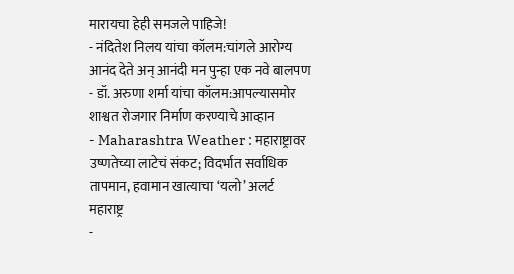मारायचा हेही समजले पाहिजे!
- नंदितेश निलय यांचा कॉलम:चांगले आरोग्य आनंद देते अन् आनंदी मन पुन्हा एक नवे बालपण
- डॉ. अरुणा शर्मा यांचा कॉलम:आपल्यासमोर शाश्वत रोजगार निर्माण करण्याचे आव्हान
- Maharashtra Weather : महाराष्ट्रावर उष्णतेच्या लाटेचं संकट; विदर्भात सर्वाधिक तापमान, हवामान खात्याचा ‘यलो’ अलर्ट
महाराष्ट्र
-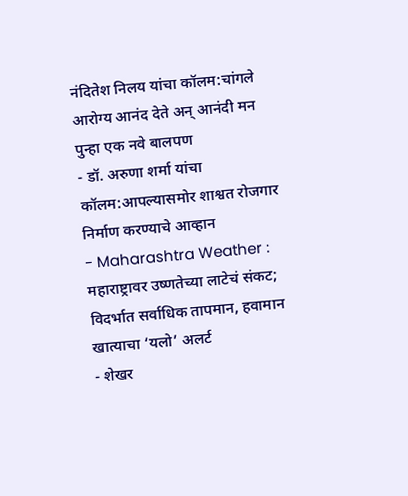नंदितेश निलय यांचा कॉलम:चांगले आरोग्य आनंद देते अन् आनंदी मन पुन्हा एक नवे बालपण
- डॉ. अरुणा शर्मा यांचा कॉलम:आपल्यासमोर शाश्वत रोजगार निर्माण करण्याचे आव्हान
- Maharashtra Weather : महाराष्ट्रावर उष्णतेच्या लाटेचं संकट; विदर्भात सर्वाधिक तापमान, हवामान खात्याचा ‘यलो’ अलर्ट
- शेखर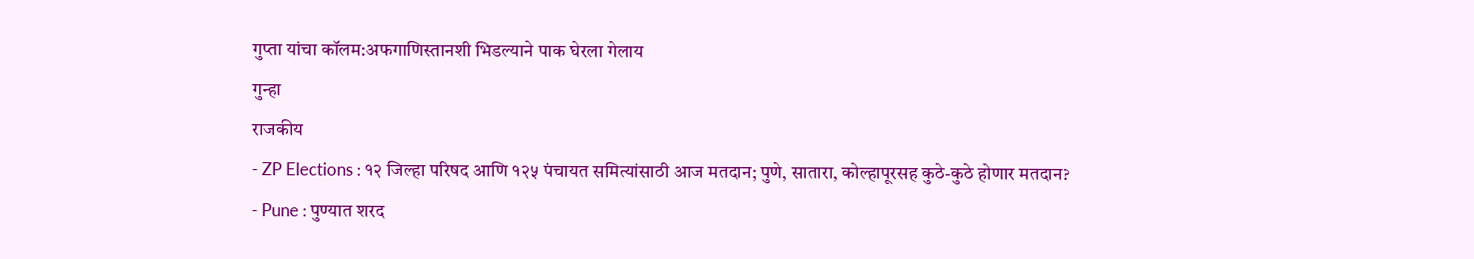गुप्ता यांचा कॉलम:अफगाणिस्तानशी भिडल्याने पाक घेरला गेलाय
गुन्हा
राजकीय
- ZP Elections : १२ जिल्हा परिषद आणि १२५ पंचायत समित्यांसाठी आज मतदान; पुणे, सातारा, कोल्हापूरसह कुठे-कुठे होणार मतदान?
- Pune : पुण्यात शरद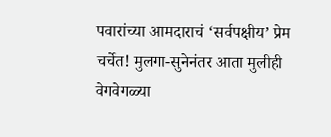पवारांच्या आमदाराचं ‘सर्वपक्षीय’ प्रेम चर्चेत! मुलगा-सुनेनंतर आता मुलीही वेगवेगळ्या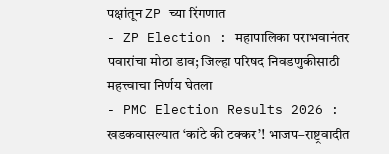पक्षांतून ZP च्या रिंगणात
- ZP Election : महापालिका पराभवानंतर पवारांचा मोठा डाव; जिल्हा परिषद निवडणुकीसाठी महत्त्वाचा निर्णय घेतला
- PMC Election Results 2026 : खडकवासल्यात ‘कांटे की टक्कर’! भाजप–राष्ट्रवादीत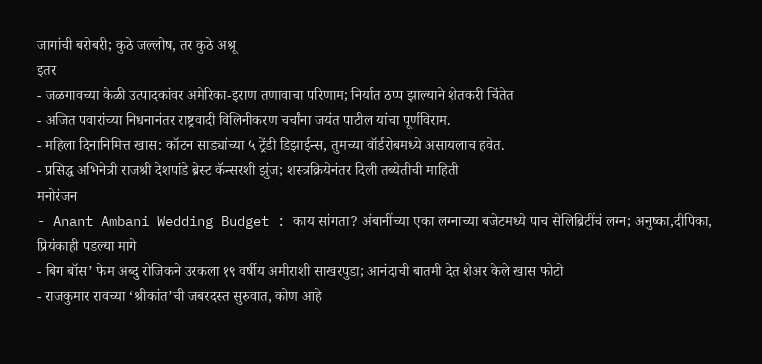जागांची बरोबरी; कुठे जल्लोष, तर कुठे अश्रू
इतर
- जळगावच्या केळी उत्पादकांवर अमेरिका-इराण तणावाचा परिणाम; निर्यात ठप्प झाल्याने शेतकरी चिंतेत
- अजित पवारांच्या निधनानंतर राष्ट्रवादी विलिनीकरण चर्चांना जयंत पाटील यांचा पूर्णविराम.
- महिला दिनानिमित्त खास: कॉटन साड्यांच्या ५ ट्रेंडी डिझाईन्स, तुमच्या वॉर्डरोबमध्ये असायलाच हवेत.
- प्रसिद्ध अभिनेत्री राजश्री देशपांडे ब्रेस्ट कॅन्सरशी झुंज; शस्त्रक्रियेनंतर दिली तब्येतीची माहिती
मनोरंजन
- Anant Ambani Wedding Budget : काय सांगता? अंबानींच्या एका लग्नाच्या बजेटमध्ये पाच सेलिब्रिटींचं लग्न; अनुष्का,दीपिका, प्रियंकाही पडल्या मागे
- बिग बॉस’ फेम अब्दु रोजिकने उरकला १९ वर्षीय अमीराशी साखरपुडा; आनंदाची बातमी देत शेअर केले खास फोटो
- राजकुमार रावच्या ‘श्रीकांत’ची जबरदस्त सुरुवात, कोण आहे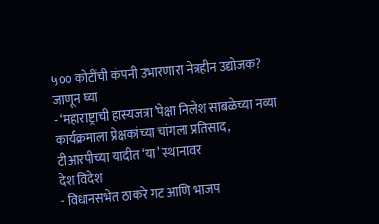५०० कोटींची कंपनी उभारणारा नेत्रहीन उद्योजक? जाणून घ्या
- ‘महाराष्ट्राची हास्यजत्रा’पेक्षा निलेश साबळेच्या नव्या कार्यक्रमाला प्रेक्षकांच्या चांगला प्रतिसाद, टीआरपीच्या यादीत ‘या’ स्थानावर
देश विदेश
- विधानसभेत ठाकरे गट आणि भाजप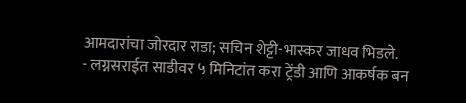आमदारांचा जोरदार राडा; सचिन शेट्टी-भास्कर जाधव भिडले.
- लग्नसराईत साडीवर ५ मिनिटांत करा ट्रेंडी आणि आकर्षक बन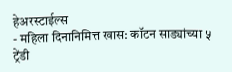हेअरस्टाईल्स
- महिला दिनानिमित्त खास: कॉटन साड्यांच्या ५ ट्रेंडी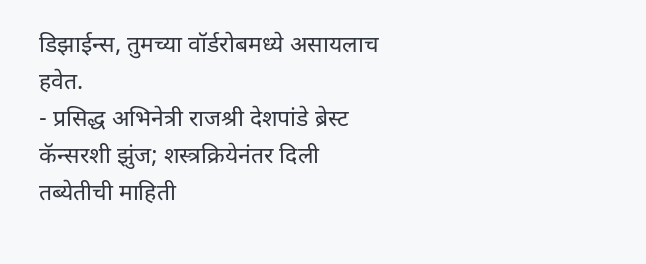डिझाईन्स, तुमच्या वॉर्डरोबमध्ये असायलाच हवेत.
- प्रसिद्ध अभिनेत्री राजश्री देशपांडे ब्रेस्ट कॅन्सरशी झुंज; शस्त्रक्रियेनंतर दिली तब्येतीची माहिती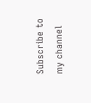Subscribe to my channel